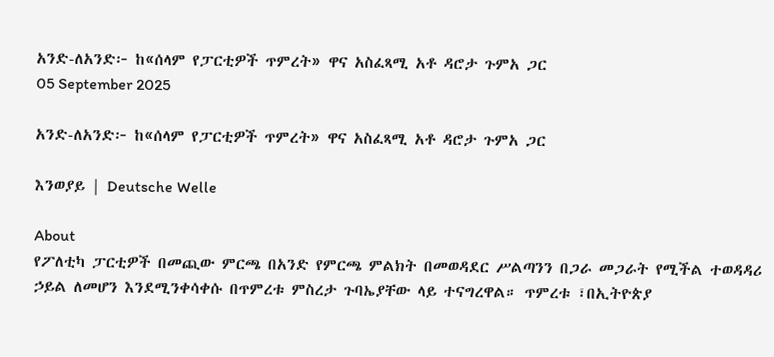አንድ-ለአንድ፦ ከ«ሰላም የፓርቲዎች ጥምረት» ዋና አስፈጻሚ አቶ ዳሮታ ጉምአ ጋር
05 September 2025

አንድ-ለአንድ፦ ከ«ሰላም የፓርቲዎች ጥምረት» ዋና አስፈጻሚ አቶ ዳሮታ ጉምአ ጋር

እንወያይ | Deutsche Welle

About
የፖለቲካ ፓርቲዎች በመጪው ምርጫ በአንድ የምርጫ ምልክት በመወዳደር ሥልጣንን በጋራ መጋራት የሚችል ተወዳዳሪ ኃይል ለመሆን እንደሚንቀሳቀሱ በጥምረቱ ምስረታ ጉባኤያቸው ላይ ተናግረዋል። ጥምረቱ ፣በኢትዮጵያ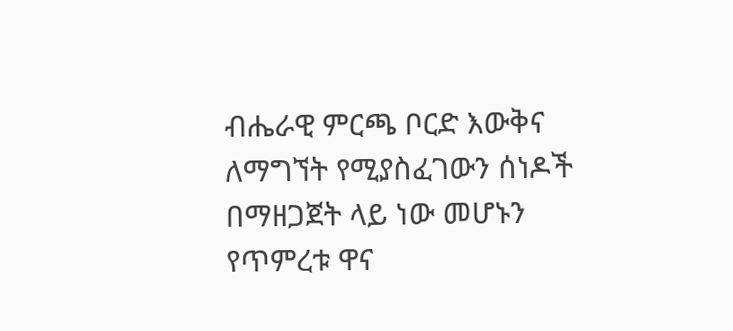ብሔራዊ ምርጫ ቦርድ እውቅና ለማግኘት የሚያስፈገውን ሰነዶች በማዘጋጀት ላይ ነው መሆኑን የጥምረቱ ዋና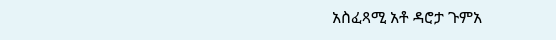አስፈጻሚ አቶ ዳሮታ ጉምአ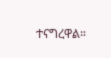ተናግረዋል።